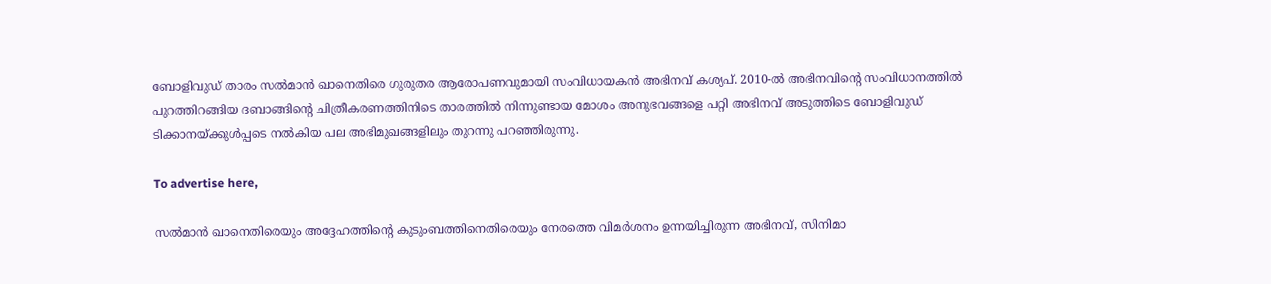ബോളിവുഡ് താരം സൽമാൻ ഖാനെതിരെ ഗുരുതര ആരോപണവുമായി സംവിധായകൻ അഭിനവ് കശ്യപ്. 2010-ൽ അഭിനവിൻ്റെ സംവിധാനത്തിൽ പുറത്തിറങ്ങിയ ദബാങ്ങിൻ്റെ ചിത്രീകരണത്തിനിടെ താരത്തിൽ നിന്നുണ്ടായ മോശം അനുഭവങ്ങളെ പറ്റി അഭിനവ് അടുത്തിടെ ബോളിവു‍ഡ് ടിക്കാനയ്ക്കുൾപ്പടെ നൽകിയ പല അഭിമുഖങ്ങളിലും തുറന്നു പറഞ്ഞിരുന്നു.

To advertise here,

സൽമാൻ ഖാനെതിരെയും അദ്ദേഹത്തിന്റെ കുടുംബത്തിനെതിരെയും നേരത്തെ വിമർശനം ഉന്നയിച്ചിരുന്ന അഭിനവ്, സിനിമാ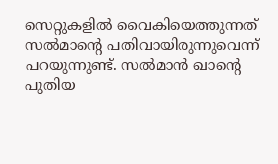സെറ്റുകളിൽ വൈകിയെത്തുന്നത് സൽമാന്റെ പതിവായിരുന്നുവെന്ന് പറയുന്നുണ്ട്. സൽമാൻ ഖാന്റെ പുതിയ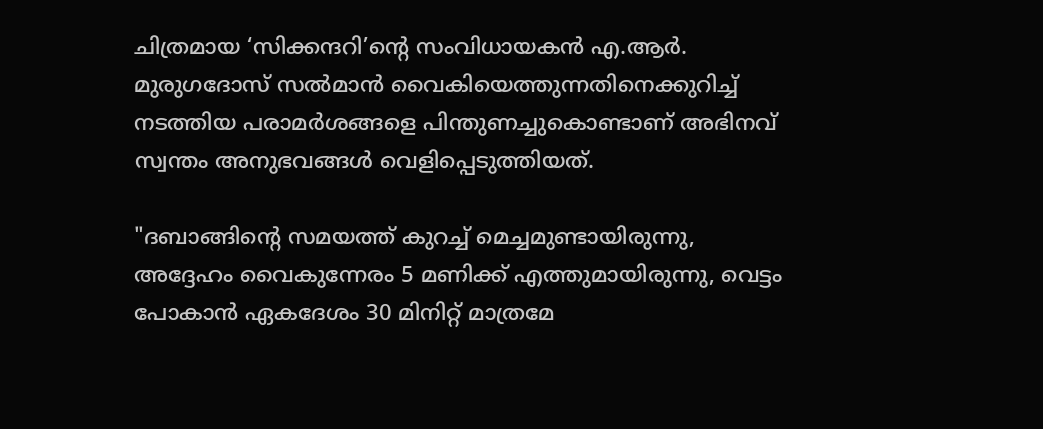ചിത്രമായ ‘സിക്കന്ദറി’ന്റെ സംവിധായകൻ എ.ആർ. മുരുഗദോസ് സൽമാൻ വൈകിയെത്തുന്നതിനെക്കുറിച്ച് നടത്തിയ പരാമർശങ്ങളെ പിന്തുണച്ചുകൊണ്ടാണ് അഭിനവ് സ്വന്തം അനുഭവങ്ങൾ വെളിപ്പെടുത്തിയത്.

"ദബാങ്ങിന്റെ സമയത്ത് കുറച്ച് മെച്ചമുണ്ടായിരുന്നു, അദ്ദേഹം വൈകുന്നേരം 5 മണിക്ക് എത്തുമായിരുന്നു, വെട്ടം പോകാൻ ഏകദേശം 30 മിനിറ്റ് മാത്രമേ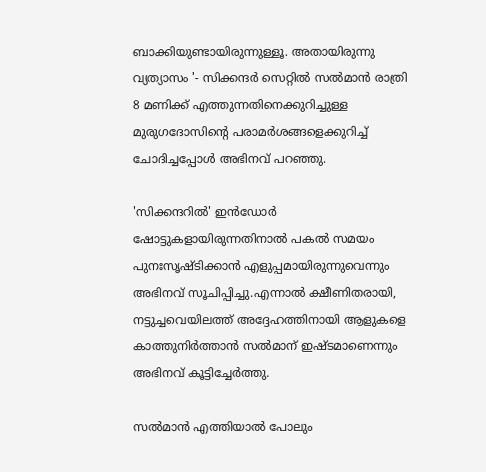ബാക്കിയുണ്ടായിരുന്നുള്ളൂ. അതായിരുന്നു വ്യത്യാസം '- സിക്കന്ദർ സെറ്റിൽ സൽമാൻ രാത്രി 8 മണിക്ക് എത്തുന്നതിനെക്കുറിച്ചുള്ള മുരുഗദോസിന്റെ പരാമർശങ്ങളെക്കുറിച്ച് ചോദിച്ചപ്പോൾ അഭിനവ് പറഞ്ഞു.

'സിക്കന്ദറിൽ' ഇൻഡോർ ഷോട്ടുകളായിരുന്നതിനാൽ പകൽ സമയം പുനഃസൃഷ്ടിക്കാൻ എളുപ്പമായിരുന്നുവെന്നും അഭിനവ് സൂചിപ്പിച്ചു.എന്നാൽ ക്ഷീണിതരായി, നട്ടുച്ചവെയിലത്ത് അദ്ദേഹത്തിനായി ആളുകളെ കാത്തുനിർത്താൻ സൽമാന് ഇഷ്ടമാണെന്നും അഭിനവ് കൂട്ടിച്ചേർത്തു.

സൽമാൻ എത്തിയാൽ പോലും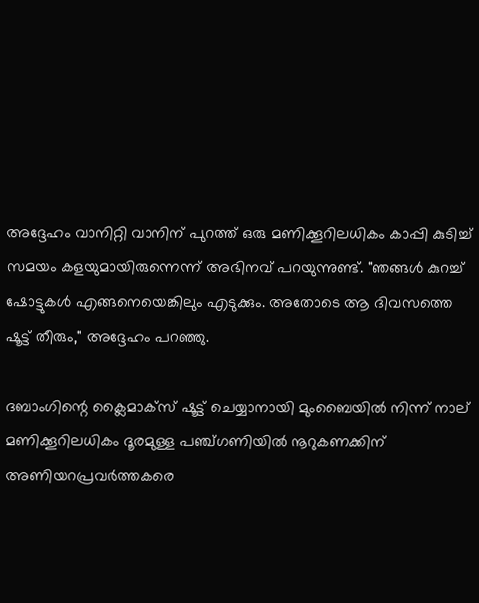അദ്ദേഹം വാനിറ്റി വാനിന് പുറത്ത് ഒരു മണിക്കൂറിലധികം കാപ്പി കുടിച്ച് സമയം കളയുമായിരുന്നെന്ന് അഭിനവ് പറയുന്നുണ്ട്. "ഞങ്ങൾ കുറച്ച് ഷോട്ടുകൾ എങ്ങനെയെങ്കിലും എടുക്കും. അതോടെ ആ ദിവസത്തെ ഷൂട്ട് തീരും," അദ്ദേഹം പറഞ്ഞു.

ദബാംഗിന്റെ ക്ലൈമാക്സ് ഷൂട്ട് ചെയ്യാനായി മുംബൈയിൽ നിന്ന് നാല് മണിക്കൂറിലധികം ദൂരമുള്ള പഞ്ച്ഗണിയിൽ നൂറുകണക്കിന് അണിയറപ്രവർത്തകരെ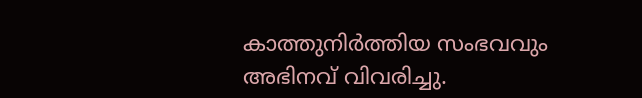കാത്തുനിർത്തിയ സംഭവവും അഭിനവ് വിവരിച്ചു.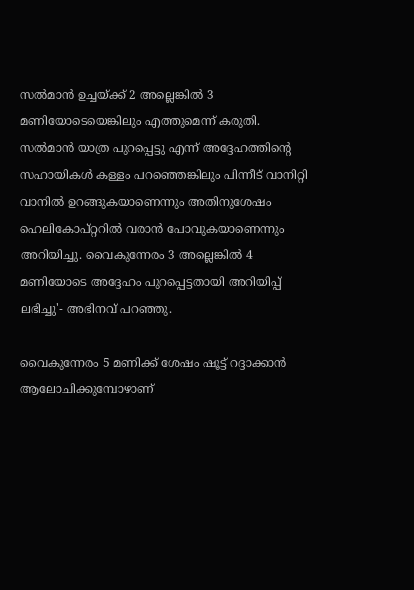സൽമാൻ ഉച്ചയ്ക്ക് 2 അല്ലെങ്കിൽ 3 മണിയോടെയെങ്കിലും എത്തുമെന്ന് കരുതി. സൽമാൻ യാത്ര പുറപ്പെട്ടു എന്ന് അദ്ദേഹത്തിന്റെ സഹായികൾ കള്ളം പറഞ്ഞെങ്കിലും പിന്നീട് വാനിറ്റി വാനിൽ ഉറങ്ങുകയാണെന്നും അതിനുശേഷം ഹെലികോപ്റ്ററിൽ വരാൻ പോവുകയാണെന്നും അറിയിച്ചു. വൈകുന്നേരം 3 അല്ലെങ്കിൽ 4 മണിയോടെ അദ്ദേഹം പുറപ്പെട്ടതായി അറിയിപ്പ് ലഭിച്ചു'- അഭിനവ് പറഞ്ഞു.

വൈകുന്നേരം 5 മണിക്ക് ശേഷം ഷൂട്ട് റദ്ദാക്കാൻ ആലോചിക്കുമ്പോഴാണ്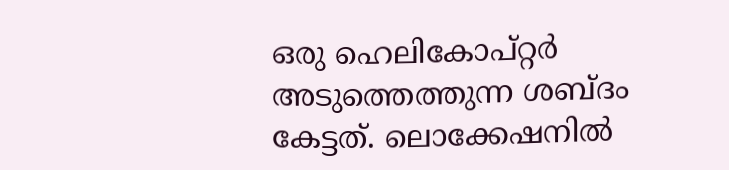ഒരു ഹെലികോപ്റ്റർ അടുത്തെത്തുന്ന ശബ്ദം കേട്ടത്. ലൊക്കേഷനിൽ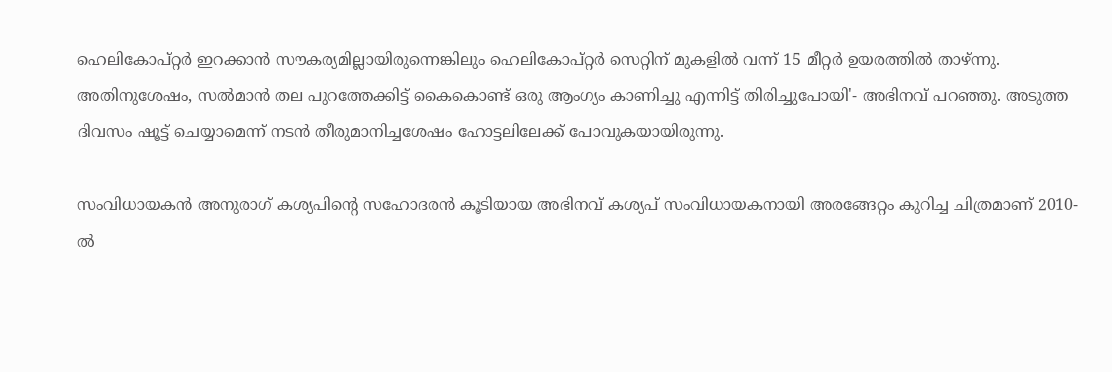ഹെലികോപ്റ്റർ ഇറക്കാൻ സൗകര്യമില്ലായിരുന്നെങ്കിലും ഹെലികോപ്റ്റർ സെറ്റിന് മുകളിൽ വന്ന് 15 മീറ്റർ ഉയരത്തിൽ താഴ്ന്നു. അതിനുശേഷം, സൽമാൻ തല പുറത്തേക്കിട്ട് കൈകൊണ്ട് ഒരു ആംഗ്യം കാണിച്ചു എന്നിട്ട് തിരിച്ചുപോയി'- അഭിനവ് പറഞ്ഞു. അടുത്ത ദിവസം ഷൂട്ട് ചെയ്യാമെന്ന് നടൻ തീരുമാനിച്ചശേഷം ഹോട്ടലിലേക്ക് പോവുകയായിരുന്നു.

സംവിധായകൻ അനുരാഗ് കശ്യപിന്റെ സഹോദരൻ കൂടിയായ അഭിനവ് കശ്യപ് സംവിധായകനായി അരങ്ങേറ്റം കുറിച്ച ചിത്രമാണ് 2010-ൽ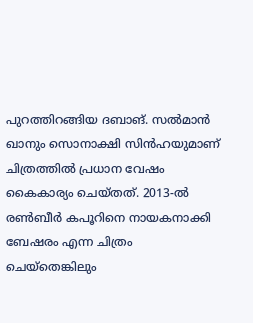പുറത്തിറങ്ങിയ ദബാങ്. സൽമാൻ ഖാനും സൊനാക്ഷി സിൻഹയുമാണ് ചിത്രത്തിൽ പ്രധാന വേഷം കൈകാര്യം ചെയ്തത്. 2013-ൽ രൺബീർ കപൂറിനെ നായകനാക്കി ബേഷരം എന്ന ചിത്രം ചെയ്തെങ്കിലും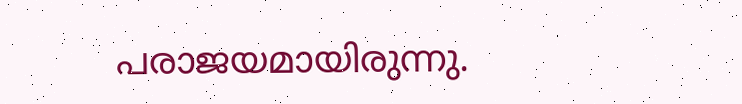പരാജയമായിരുന്നു.